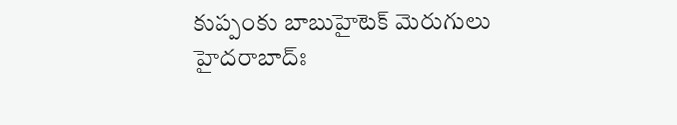కుప్పంకు బాబుహైటెక్ మెరుగులు
హైదరాబాద్ః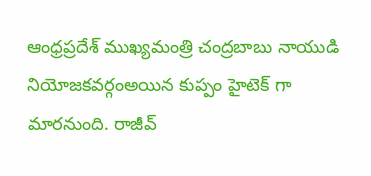ఆంధ్రప్రదేశ్ ముఖ్యమంత్రి చంద్రబాబు నాయుడి నియోజకవర్గంఅయిన కుప్పం హైటెక్ గా మారనుంది. రాజీవ్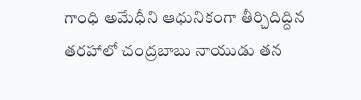గాంధి అమేధీని ఆధునికంగా తీర్చిదిద్దిన తరహాలో చంద్రబాబు నాయుడు తన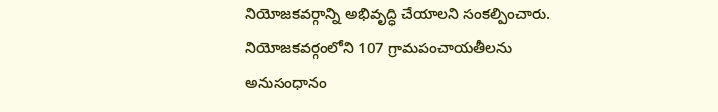నియోజకవర్గాన్ని అభివృద్ధి చేయాలని సంకల్పించారు. నియోజకవర్గంలోని 107 గ్రామపంచాయతీలను అనుసంధానం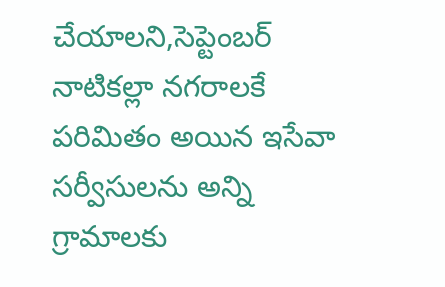చేయాలని,సెప్టెంబర్ నాటికల్లా నగరాలకే పరిమితం అయిన ఇసేవా సర్వీసులను అన్ని గ్రామాలకు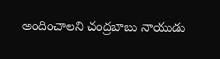అందించాలని చంద్రబాబు నాయుడు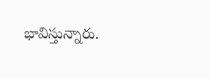భావిస్తున్నారు.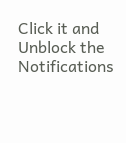Click it and Unblock the Notifications